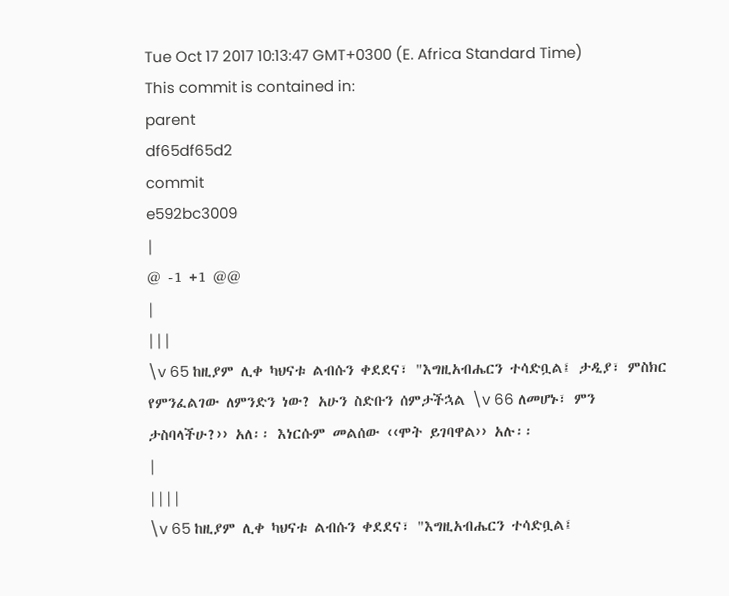Tue Oct 17 2017 10:13:47 GMT+0300 (E. Africa Standard Time)
This commit is contained in:
parent
df65df65d2
commit
e592bc3009
|
@ -1 +1 @@
|
|||
\v 65 ከዚያም ሊቀ ካህናቱ ልብሱን ቀደደና፣ "እግዚአብሔርን ተሳድቧል፤ ታዲያ፣ ምስክር የምንፈልገው ለምንድን ነው? አሁን ስድቡን ሰምታችኋል \v 66 ለመሆኑ፣ ምን ታስባላችሁ?›› አለ፡፡ እነርሱም መልሰው ‹‹ሞት ይገባዋል›› አሉ፡፡
|
||||
\v 65 ከዚያም ሊቀ ካህናቱ ልብሱን ቀደደና፣ "እግዚአብሔርን ተሳድቧል፤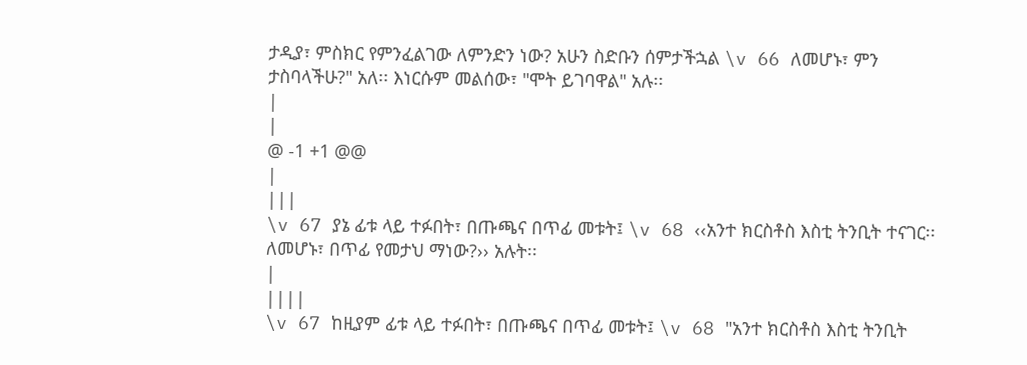ታዲያ፣ ምስክር የምንፈልገው ለምንድን ነው? አሁን ስድቡን ሰምታችኋል \v 66 ለመሆኑ፣ ምን ታስባላችሁ?" አለ፡፡ እነርሱም መልሰው፣ "ሞት ይገባዋል" አሉ፡፡
|
|
@ -1 +1 @@
|
|||
\v 67 ያኔ ፊቱ ላይ ተፉበት፣ በጡጫና በጥፊ መቱት፤ \v 68 ‹‹አንተ ክርስቶስ እስቲ ትንቢት ተናገር፡፡ ለመሆኑ፣ በጥፊ የመታህ ማነው?›› አሉት፡፡
|
||||
\v 67 ከዚያም ፊቱ ላይ ተፉበት፣ በጡጫና በጥፊ መቱት፤ \v 68 "አንተ ክርስቶስ እስቲ ትንቢት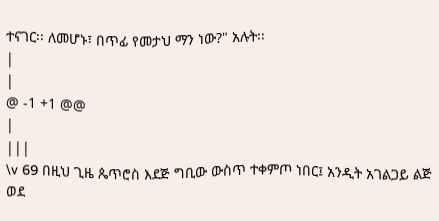ተናገር፡፡ ለመሆኑ፣ በጥፊ የመታህ ማን ነው?" አሉት፡፡
|
|
@ -1 +1 @@
|
|||
\v 69 በዚህ ጊዜ ጴጥሮስ እደጅ ግቢው ውስጥ ተቀምጦ ነበር፤ አንዲት አገልጋይ ልጅ ወደ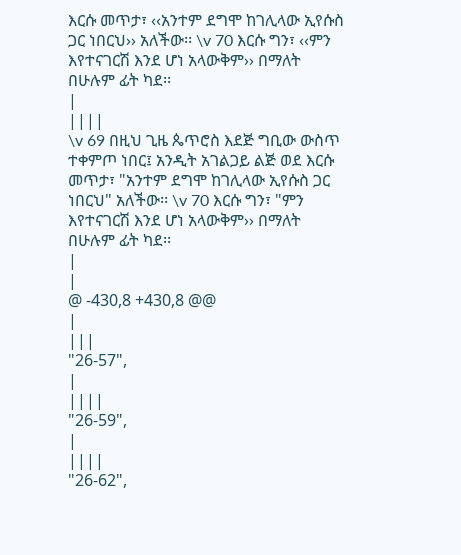እርሱ መጥታ፣ ‹‹አንተም ደግሞ ከገሊላው ኢየሱስ ጋር ነበርህ›› አለችው፡፡ \v 70 እርሱ ግን፣ ‹‹ምን እየተናገርሽ እንደ ሆነ አላውቅም›› በማለት በሁሉም ፊት ካደ፡፡
|
||||
\v 69 በዚህ ጊዜ ጴጥሮስ እደጅ ግቢው ውስጥ ተቀምጦ ነበር፤ አንዲት አገልጋይ ልጅ ወደ እርሱ መጥታ፣ "አንተም ደግሞ ከገሊላው ኢየሱስ ጋር ነበርህ" አለችው፡፡ \v 70 እርሱ ግን፣ "ምን እየተናገርሽ እንደ ሆነ አላውቅም›› በማለት በሁሉም ፊት ካደ፡፡
|
|
@ -430,8 +430,8 @@
|
|||
"26-57",
|
||||
"26-59",
|
||||
"26-62",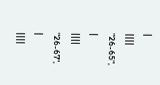|
||||
"26-65",
|
||||
"26-67",
|
||||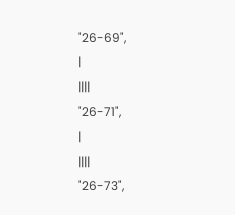"26-69",
|
||||
"26-71",
|
||||
"26-73",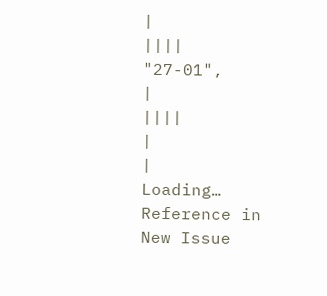|
||||
"27-01",
|
||||
|
|
Loading…
Reference in New Issue